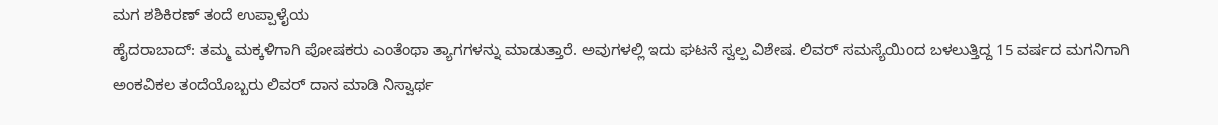ಮಗ ಶಶಿಕಿರಣ್ ತಂದೆ ಉಪ್ಪಾಳೈಯ
ಹೈದರಾಬಾದ್: ತಮ್ಮ ಮಕ್ಕಳಿಗಾಗಿ ಪೋಷಕರು ಎಂತೆಂಥಾ ತ್ಯಾಗಗಳನ್ನು ಮಾಡುತ್ತಾರೆ. ಅವುಗಳಲ್ಲಿ ಇದು ಘಟನೆ ಸ್ವಲ್ಪ ವಿಶೇಷ. ಲಿವರ್ ಸಮಸ್ಯೆಯಿಂದ ಬಳಲುತ್ತಿದ್ದ 15 ವರ್ಷದ ಮಗನಿಗಾಗಿ ಅಂಕವಿಕಲ ತಂದೆಯೊಬ್ಬರು ಲಿವರ್ ದಾನ ಮಾಡಿ ನಿಸ್ವಾರ್ಥ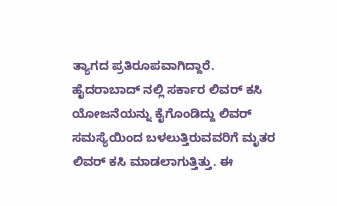ತ್ಯಾಗದ ಪ್ರತಿರೂಪವಾಗಿದ್ದಾರೆ.
ಹೈದರಾಬಾದ್ ನಲ್ಲಿ ಸರ್ಕಾರ ಲಿವರ್ ಕಸಿ ಯೋಜನೆಯನ್ನು ಕೈಗೊಂಡಿದ್ದು ಲಿವರ್ ಸಮಸ್ಯೆಯಿಂದ ಬಳಲುತ್ತಿರುವವರಿಗೆ ಮೃತರ ಲಿವರ್ ಕಸಿ ಮಾಡಲಾಗುತ್ತಿತ್ತು. ಈ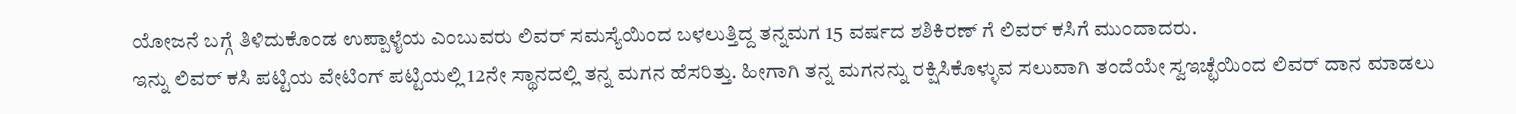ಯೋಜನೆ ಬಗ್ಗೆ ತಿಳಿದುಕೊಂಡ ಉಪ್ಪಾಳೈಯ ಎಂಬುವರು ಲಿವರ್ ಸಮಸ್ಯೆಯಿಂದ ಬಳಲುತ್ತಿದ್ದ ತನ್ನಮಗ 15 ವರ್ಷದ ಶಶಿಕಿರಣ್ ಗೆ ಲಿವರ್ ಕಸಿಗೆ ಮುಂದಾದರು.
ಇನ್ನು ಲಿವರ್ ಕಸಿ ಪಟ್ಟಿಯ ವೇಟಿಂಗ್ ಪಟ್ಟಿಯಲ್ಲಿ 12ನೇ ಸ್ಥಾನದಲ್ಲಿ ತನ್ನ ಮಗನ ಹೆಸರಿತ್ತು. ಹೀಗಾಗಿ ತನ್ನ ಮಗನನ್ನು ರಕ್ಷಿಸಿಕೊಳ್ಳುವ ಸಲುವಾಗಿ ತಂದೆಯೇ ಸ್ವಇಚ್ಛೆಯಿಂದ ಲಿವರ್ ದಾನ ಮಾಡಲು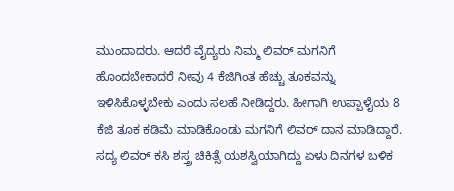ಮುಂದಾದರು. ಆದರೆ ವೈದ್ಯರು ನಿಮ್ಮ ಲಿವರ್ ಮಗನಿಗೆ ಹೊಂದಬೇಕಾದರೆ ನೀವು 4 ಕೆಜಿಗಿಂತ ಹೆಚ್ಚು ತೂಕವನ್ನು ಇಳಿಸಿಕೊಳ್ಳಬೇಕು ಎಂದು ಸಲಹೆ ನೀಡಿದ್ದರು. ಹೀಗಾಗಿ ಉಪ್ಪಾಳೈಯ 8 ಕೆಜಿ ತೂಕ ಕಡಿಮೆ ಮಾಡಿಕೊಂಡು ಮಗನಿಗೆ ಲಿವರ್ ದಾನ ಮಾಡಿದ್ದಾರೆ.
ಸದ್ಯ ಲಿವರ್ ಕಸಿ ಶಸ್ತ್ರ ಚಿಕಿತ್ಸೆ ಯಶಸ್ವಿಯಾಗಿದ್ದು ಏಳು ದಿನಗಳ ಬಳಿಕ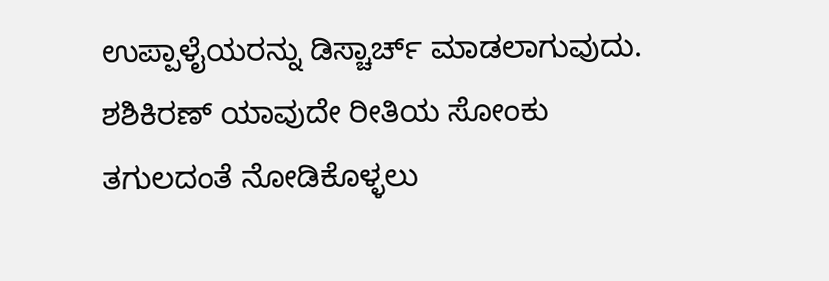ಉಪ್ಪಾಳೈಯರನ್ನು ಡಿಸ್ಚಾರ್ಚ್ ಮಾಡಲಾಗುವುದು. ಶಶಿಕಿರಣ್ ಯಾವುದೇ ರೀತಿಯ ಸೋಂಕು ತಗುಲದಂತೆ ನೋಡಿಕೊಳ್ಳಲು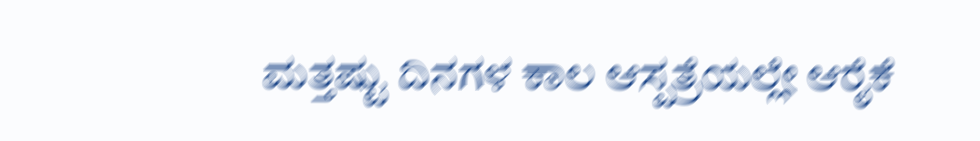ಮತ್ತಷ್ಟು ದಿನಗಳ ಕಾಲ ಆಸ್ಪತ್ರೆಯಲ್ಲೇ ಆರೈಕೆ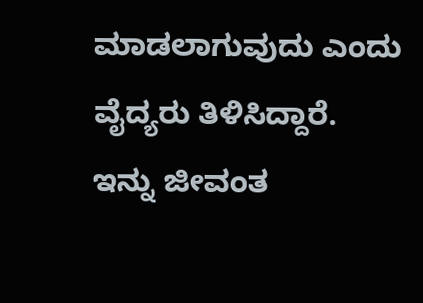ಮಾಡಲಾಗುವುದು ಎಂದು ವೈದ್ಯರು ತಿಳಿಸಿದ್ದಾರೆ.
ಇನ್ನು ಜೀವಂತ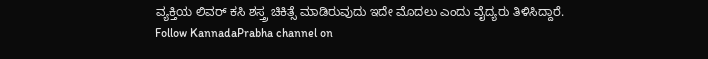ವ್ಯಕ್ತಿಯ ಲಿವರ್ ಕಸಿ ಶಸ್ತ್ರ ಚಿಕಿತ್ಸೆ ಮಾಡಿರುವುದು ಇದೇ ಮೊದಲು ಎಂದು ವೈದ್ಯರು ತಿಳಿಸಿದ್ದಾರೆ.
Follow KannadaPrabha channel on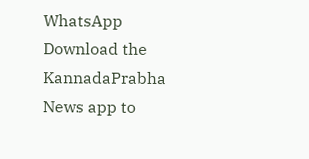WhatsApp
Download the KannadaPrabha News app to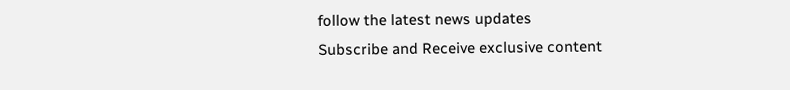follow the latest news updates
Subscribe and Receive exclusive content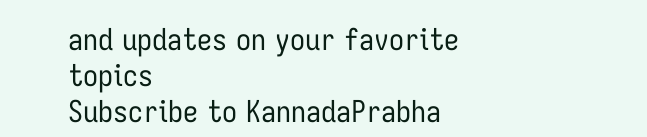and updates on your favorite topics
Subscribe to KannadaPrabha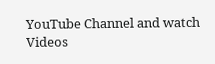YouTube Channel and watch Videos